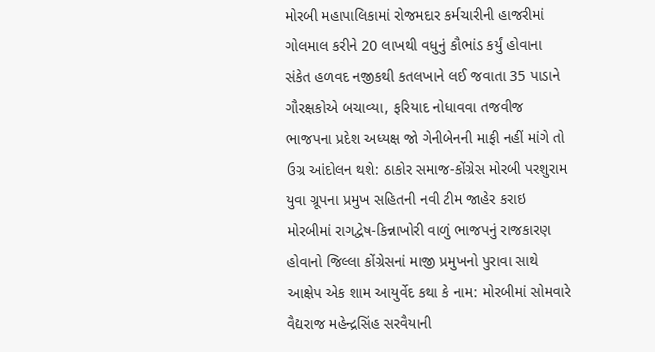મોરબી મહાપાલિકામાં રોજમદાર કર્મચારીની હાજરીમાં ગોલમાલ કરીને 20 લાખથી વધુનું કૌભાંડ કર્યું હોવાના સંકેત હળવદ નજીકથી કતલખાને લઈ જવાતા 35 પાડાને ગૌરક્ષકોએ બચાવ્યા, ફરિયાદ નોધાવવા તજવીજ ભાજપના પ્રદેશ અધ્યક્ષ જો ગેનીબેનની માફી નહીં માંગે તો ઉગ્ર આંદોલન થશે: ઠાકોર સમાજ-કોંગ્રેસ મોરબી પરશુરામ યુવા ગ્રૂપના પ્રમુખ સહિતની નવી ટીમ જાહેર કરાઇ મોરબીમાં રાગદ્વેષ-કિન્નાખોરી વાળું ભાજપનું રાજકારણ હોવાનો જિલ્લા કોંગ્રેસનાં માજી પ્રમુખનો પુરાવા સાથે આક્ષેપ એક શામ આયુર્વેદ કથા કે નામ: મોરબીમાં સોમવારે વૈદ્યરાજ મહેન્દ્રસિંહ સરવૈયાની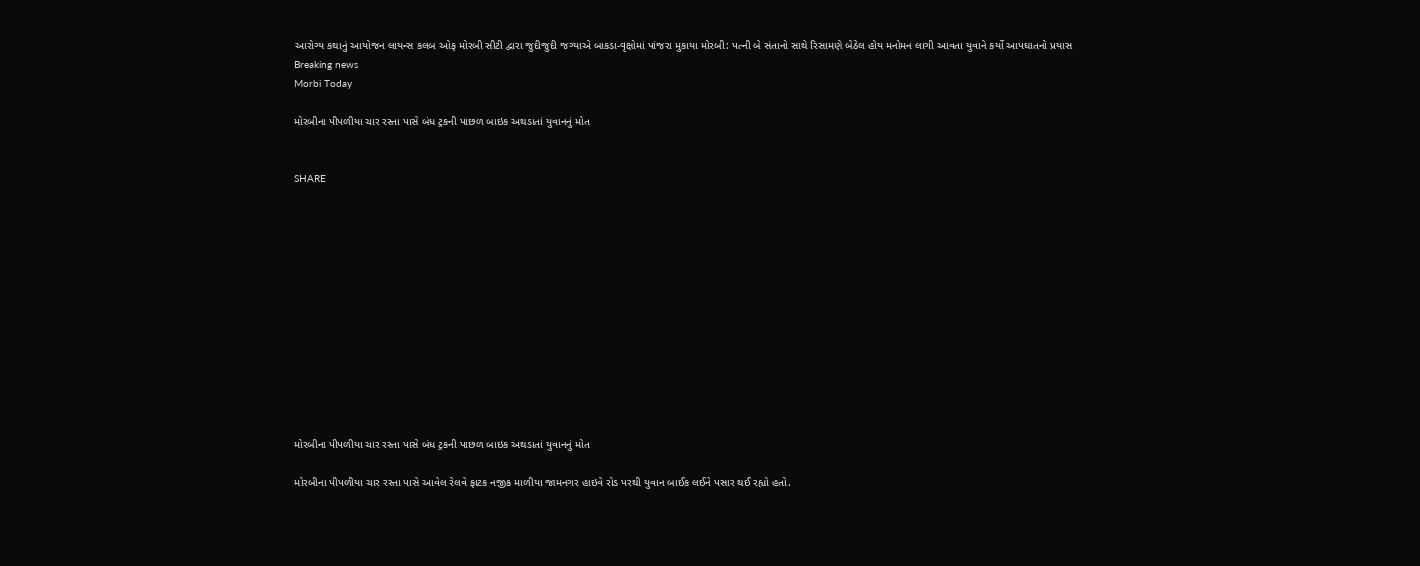આરોગ્ય કથાનું આયોજન લાયન્સ કલબ ઓફ મોરબી સીટી દ્વારા જુદીજુદી જગ્યાએ બાકડા-વૃક્ષોમાં પાંજરા મુકાયા મોરબી: પત્ની બે સંતાનો સાથે રિસામણે બેઠેલ હોય મનોમન લાગી આવતા યુવાને કર્યો આપઘાતનો પ્રયાસ
Breaking news
Morbi Today

મોરબીના પીપળીયા ચાર રસ્તા પાસે બંધ ટ્રકની પાછળ બાઇક અથડાતાં યુવાનનું મોત


SHARE













મોરબીના પીપળીયા ચાર રસ્તા પાસે બંધ ટ્રકની પાછળ બાઇક અથડાતાં યુવાનનું મોત

મોરબીના પીપળીયા ચાર રસ્તા પાસે આવેલ રેલવે ફાટક નજીક માળીયા જામનગર હાઇવે રોડ પરથી યુવાન બાઈક લઈને પસાર થઈ રહ્યો હતો.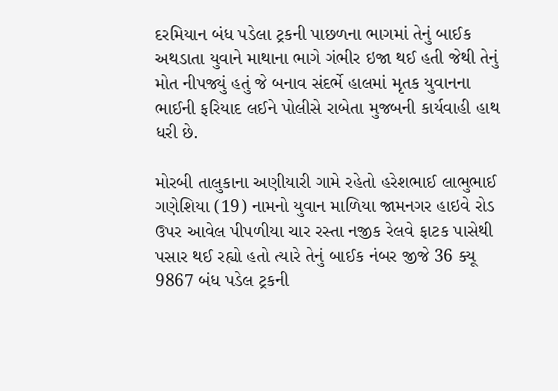દરમિયાન બંધ પડેલા ટ્રકની પાછળના ભાગમાં તેનું બાઈક અથડાતા યુવાને માથાના ભાગે ગંભીર ઇજા થઈ હતી જેથી તેનું મોત નીપજ્યું હતું જે બનાવ સંદર્ભે હાલમાં મૃતક યુવાનના ભાઈની ફરિયાદ લઈને પોલીસે રાબેતા મુજબની કાર્યવાહી હાથ ધરી છે.

મોરબી તાલુકાના અણીયારી ગામે રહેતો હરેશભાઈ લાભુભાઈ ગણેશિયા (19) નામનો યુવાન માળિયા જામનગર હાઇવે રોડ ઉપર આવેલ પીપળીયા ચાર રસ્તા નજીક રેલવે ફાટક પાસેથી પસાર થઈ રહ્યો હતો ત્યારે તેનું બાઈક નંબર જીજે 36 ક્યૂ 9867 બંધ પડેલ ટ્રકની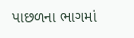પાછળના ભાગમાં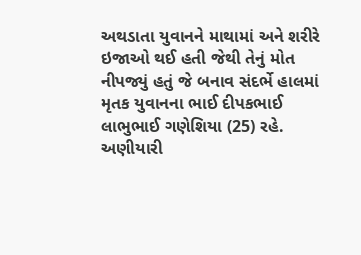અથડાતા યુવાનને માથામાં અને શરીરે ઇજાઓ થઈ હતી જેથી તેનું મોત નીપજ્યું હતું જે બનાવ સંદર્ભે હાલમાં મૃતક યુવાનના ભાઈ દીપકભાઈ લાભુભાઈ ગણેશિયા (25) રહે. અણીયારી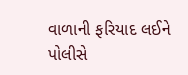વાળાની ફરિયાદ લઈને પોલીસે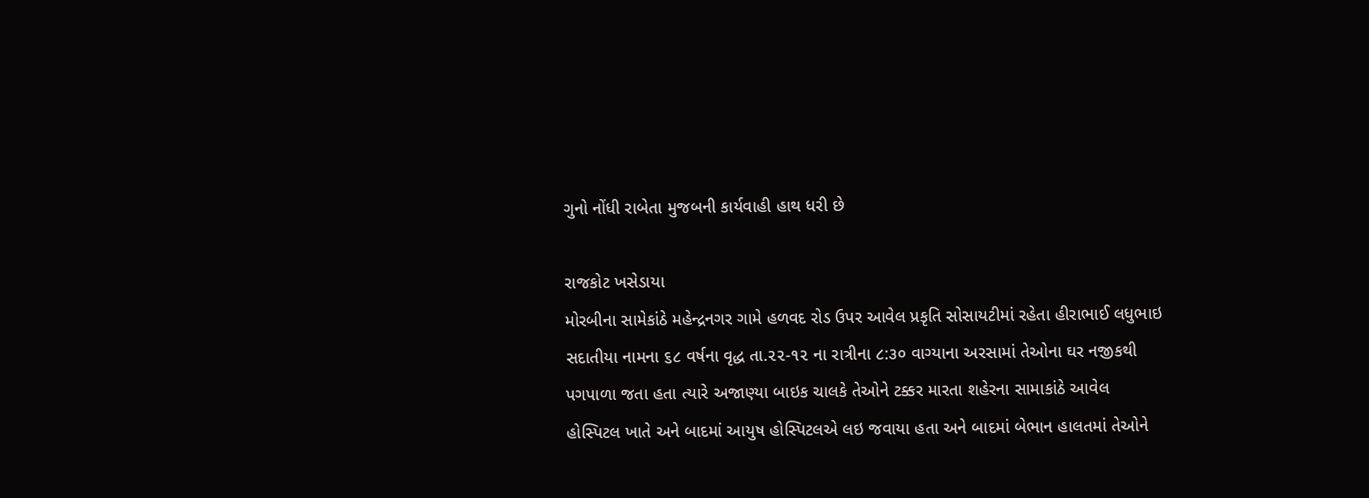ગુનો નોંધી રાબેતા મુજબની કાર્યવાહી હાથ ધરી છે

રાજકોટ ખસેડાયા
મોરબીના સામેકાંઠે મહેન્દ્રનગર ગામે હળવદ રોડ ઉપર આવેલ પ્રકૃતિ સોસાયટીમાં રહેતા હીરાભાઈ લધુભાઇ સદાતીયા નામના ૬૮ વર્ષના વૃદ્ધ તા.૨૨-૧૨ ના રાત્રીના ૮:૩૦ વાગ્યાના અરસામાં તેઓના ઘર નજીકથી પગપાળા જતા હતા ત્યારે અજાણ્યા બાઇક ચાલકે તેઓને ટક્કર મારતા શહેરના સામાકાંઠે આવેલ હોસ્પિટલ ખાતે અને બાદમાં આયુષ હોસ્પિટલએ લઇ જવાયા હતા અને બાદમાં બેભાન હાલતમાં તેઓને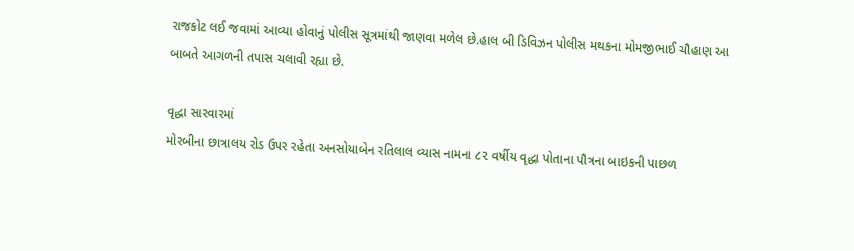રાજકોટ લઈ જવામાં આવ્યા હોવાનું પોલીસ સૂત્રમાંથી જાણવા મળેલ છે.હાલ બી ડિવિઝન પોલીસ મથકના મોમજીભાઈ ચૌહાણ આ બાબતે આગળની તપાસ ચલાવી રહ્યા છે.

વૃદ્ધા સારવારમાં
મોરબીના છાત્રાલય રોડ ઉપર રહેતા અનસોયાબેન રતિલાલ વ્યાસ નામના ૮૨ વર્ષીય વૃદ્ધા પોતાના પૌત્રના બાઇકની પાછળ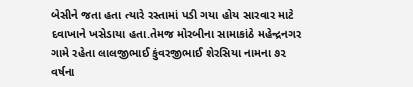બેસીને જતા હતા ત્યારે રસ્તામાં પડી ગયા હોય સારવાર માટે દવાખાને ખસેડાયા હતા.તેમજ મોરબીના સામાકાંઠે મહેન્દ્રનગર ગામે રહેતા લાલજીભાઈ કુંવરજીભાઈ શેરસિયા નામના ૭૨ વર્ષના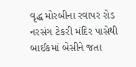વૃદ્ધ મોરબીના રવાપર રોડ નરસંગ ટેકરી મંદિર પાસેથી બાઈકમાં બેસીને જતા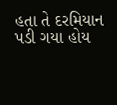હતા તે દરમિયાન પડી ગયા હોય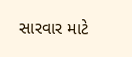સારવાર માટે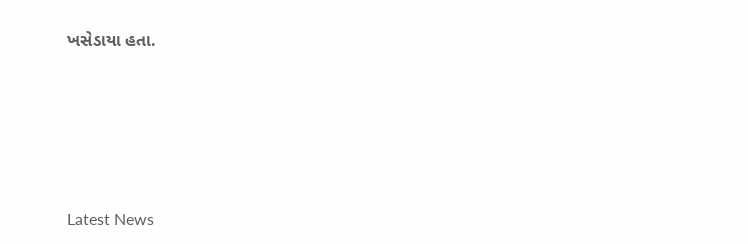ખસેડાયા હતા.






Latest News